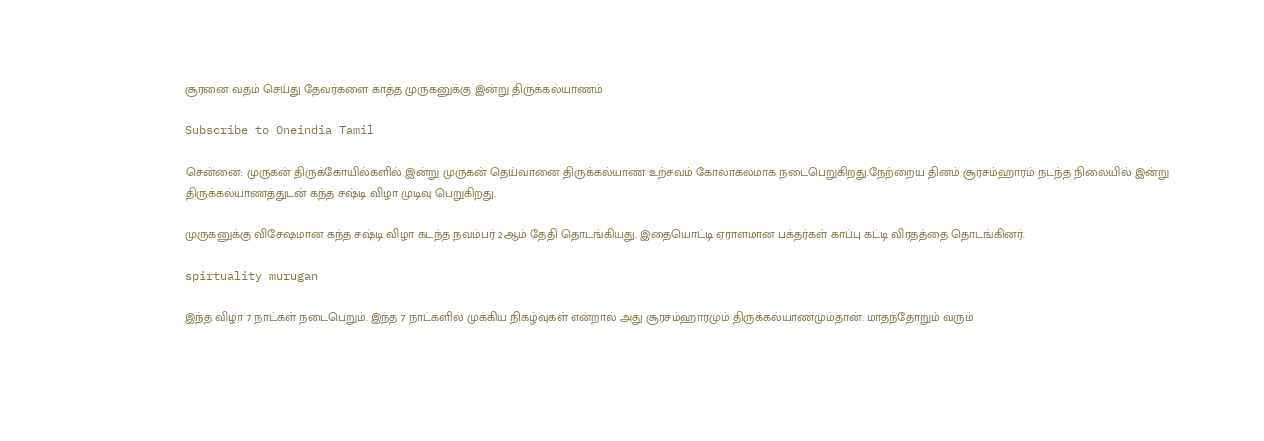சூரனை வதம் செய்து தேவர்களை காத்த முருகனுக்கு இன்று திருக்கல்யாணம்

Subscribe to Oneindia Tamil

சென்னை: முருகன் திருக்கோயில்களில் இன்று முருகன் தெய்வானை திருக்கல்யாண உற்சவம் கோலாகலமாக நடைபெறுகிறது.நேற்றைய தினம் சூரசம்ஹாரம் நடந்த நிலையில் இன்று திருக்கல்யாணத்துடன் கந்த சஷ்டி விழா முடிவு பெறுகிறது.

முருகனுக்கு விசேஷமான கந்த சஷ்டி விழா கடந்த நவம்பர் 2ஆம் தேதி தொடங்கியது. இதையொட்டி ஏராளமான பக்தர்கள் காப்பு கட்டி விரதத்தை தொடங்கினர்.

spirtuality murugan

இந்த விழா 7 நாட்கள் நடைபெறும். இந்த 7 நாட்களில் முக்கிய நிகழ்வுகள் என்றால் அது சூரசம்ஹாரமும் திருக்கல்யாணமும்தான். மாதந்தோறும் வரும்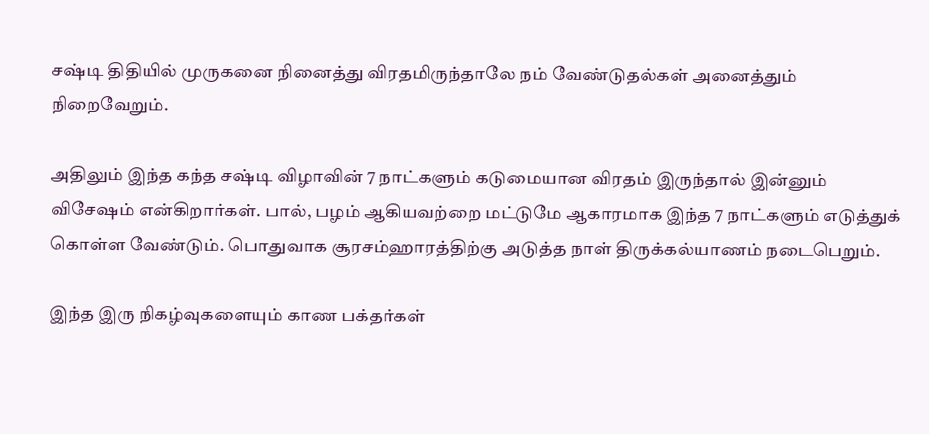சஷ்டி திதியில் முருகனை நினைத்து விரதமிருந்தாலே நம் வேண்டுதல்கள் அனைத்தும் நிறைவேறும்.

அதிலும் இந்த கந்த சஷ்டி விழாவின் 7 நாட்களும் கடுமையான விரதம் இருந்தால் இன்னும் விசேஷம் என்கிறார்கள். பால், பழம் ஆகியவற்றை மட்டுமே ஆகாரமாக இந்த 7 நாட்களும் எடுத்துக் கொள்ள வேண்டும். பொதுவாக சூரசம்ஹாரத்திற்கு அடுத்த நாள் திருக்கல்யாணம் நடைபெறும்.

இந்த இரு நிகழ்வுகளையும் காண பக்தர்கள்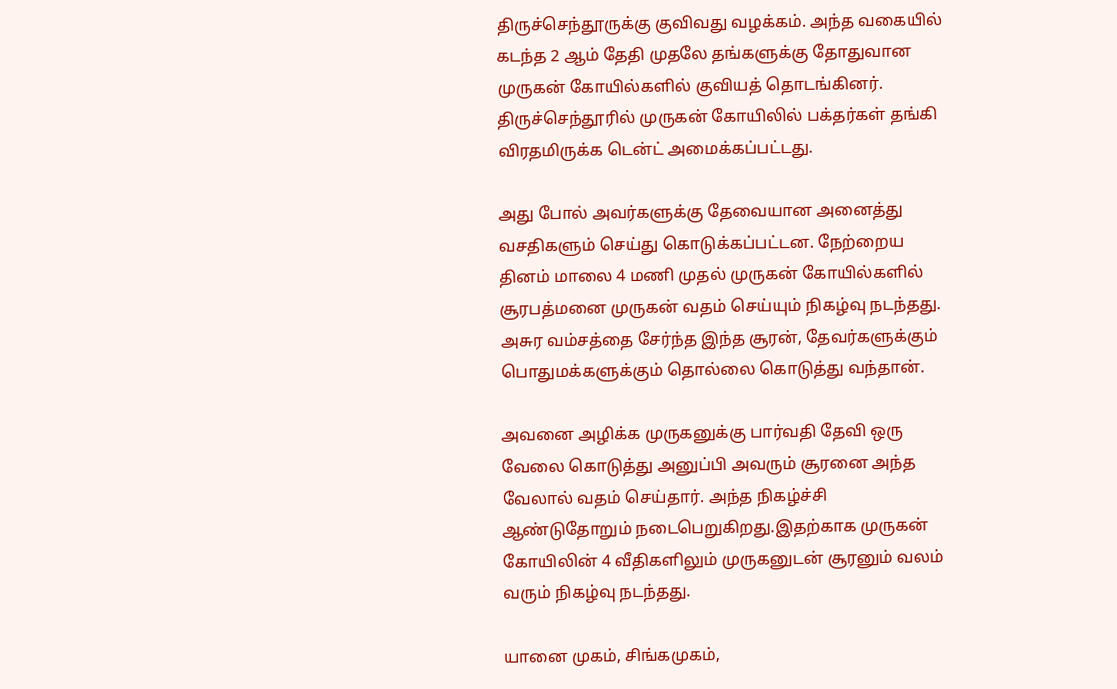திருச்செந்தூருக்கு குவிவது வழக்கம். அந்த வகையில் கடந்த 2 ஆம் தேதி முதலே தங்களுக்கு தோதுவான முருகன் கோயில்களில் குவியத் தொடங்கினர். திருச்செந்தூரில் முருகன் கோயிலில் பக்தர்கள் தங்கி விரதமிருக்க டென்ட் அமைக்கப்பட்டது.

அது போல் அவர்களுக்கு தேவையான அனைத்து வசதிகளும் செய்து கொடுக்கப்பட்டன. நேற்றைய தினம் மாலை 4 மணி முதல் முருகன் கோயில்களில் சூரபத்மனை முருகன் வதம் செய்யும் நிகழ்வு நடந்தது. அசுர வம்சத்தை சேர்ந்த இந்த சூரன், தேவர்களுக்கும் பொதுமக்களுக்கும் தொல்லை கொடுத்து வந்தான்.

அவனை அழிக்க முருகனுக்கு பார்வதி தேவி ஒரு வேலை கொடுத்து அனுப்பி அவரும் சூரனை அந்த வேலால் வதம் செய்தார். அந்த நிகழ்ச்சி ஆண்டுதோறும் நடைபெறுகிறது.இதற்காக முருகன் கோயிலின் 4 வீதிகளிலும் முருகனுடன் சூரனும் வலம் வரும் நிகழ்வு நடந்தது.

யானை முகம், சிங்கமுகம்,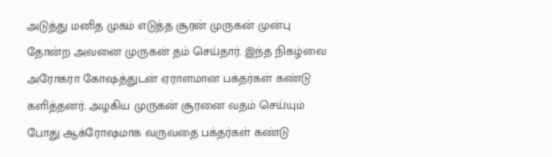அடுத்து மனித முகம் எடுத்த சூரன் முருகன் முன்பு தோன்ற அவனை முருகன் தம் செய்தார். இந்த நிகழ்வை அரோகரா கோஷத்துடன் ஏராளமான பக்தர்கள் கண்டு களித்தனர். அழகிய முருகன் சூரனை வதம் செய்யும் போது ஆக்ரோஷமாக வருவதை பக்தர்கள் கண்டு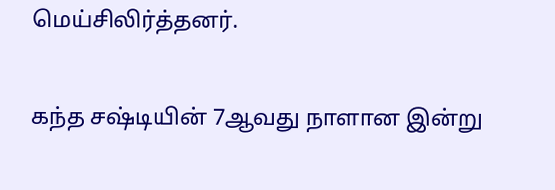மெய்சிலிர்த்தனர்.

கந்த சஷ்டியின் 7ஆவது நாளான இன்று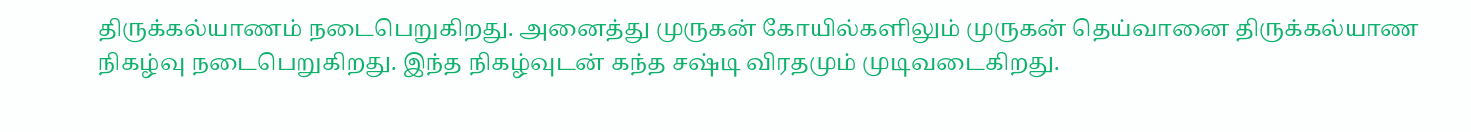திருக்கல்யாணம் நடைபெறுகிறது. அனைத்து முருகன் கோயில்களிலும் முருகன் தெய்வானை திருக்கல்யாண நிகழ்வு நடைபெறுகிறது. இந்த நிகழ்வுடன் கந்த சஷ்டி விரதமும் முடிவடைகிறது.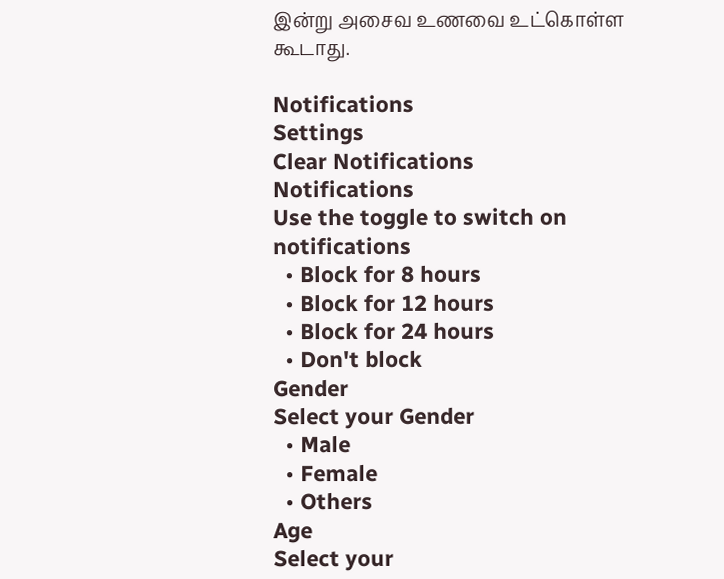இன்று அசைவ உணவை உட்கொள்ள கூடாது.

Notifications
Settings
Clear Notifications
Notifications
Use the toggle to switch on notifications
  • Block for 8 hours
  • Block for 12 hours
  • Block for 24 hours
  • Don't block
Gender
Select your Gender
  • Male
  • Female
  • Others
Age
Select your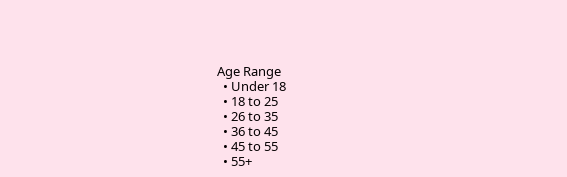Age Range
  • Under 18
  • 18 to 25
  • 26 to 35
  • 36 to 45
  • 45 to 55
  • 55+